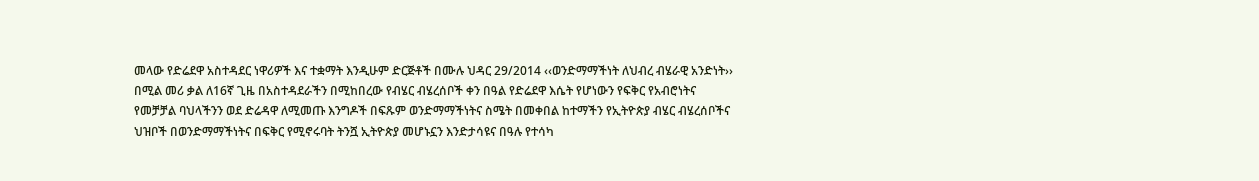መላው የድሬደዋ አስተዳደር ነዋሪዎች እና ተቋማት እንዲሁም ድርጅቶች በሙሉ ህዳር 29/2014 ‹‹ወንድማማችነት ለህብረ ብሄራዊ አንድነት›› በሚል መሪ ቃል ለ16ኛ ጊዜ በአስተዳደራችን በሚከበረው የብሄር ብሄረሰቦች ቀን በዓል የድሬደዋ እሴት የሆነውን የፍቅር የአብሮነትና የመቻቻል ባህላችንን ወደ ድሬዳዋ ለሚመጡ እንግዶች በፍጹም ወንድማማችነትና ስሜት በመቀበል ከተማችን የኢትዮጵያ ብሄር ብሄረሰቦችና ህዝቦች በወንድማማችነትና በፍቅር የሚኖሩባት ትንሿ ኢትዮጵያ መሆኑኗን እንድታሳዩና በዓሉ የተሳካ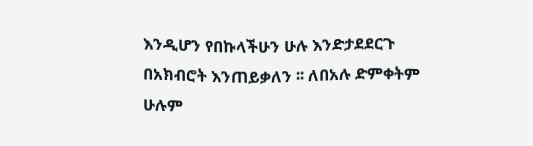እንዲሆን የበኩላችሁን ሁሉ እንድታደደርጉ በአክብሮት እንጠይቃለን ፡፡ ለበአሉ ድምቀትም ሁሉም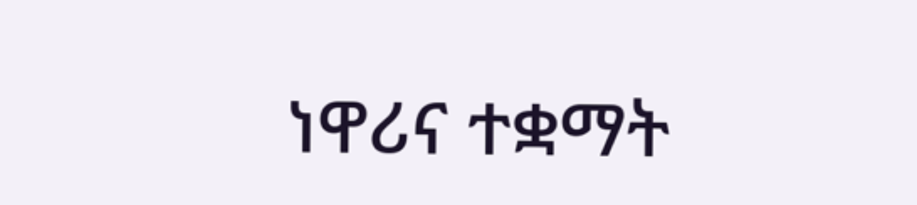ነዋሪና ተቋማት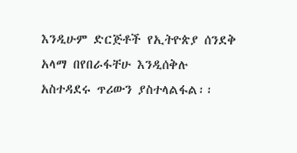እንዲሁም ድርጅቶች የኢትዮጵያ ሰንደቅ አላማ በየበራፋቸሁ እንዲሰቅሉ አስተዳደሩ ጥሪውን ያስተላልፋል፡፡